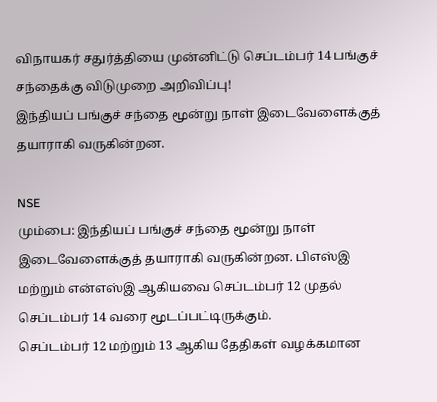விநாயகர் சதுர்த்தியை முன்னிட்டு செப்டம்பர் 14 பங்குச் சந்தைக்கு விடுமுறை அறிவிப்பு!
இந்தியப் பங்குச் சந்தை மூன்று நாள் இடைவேளைக்குத் தயாராகி வருகின்றன.

NSE
மும்பை: இந்தியப் பங்குச் சந்தை மூன்று நாள் இடைவேளைக்குத் தயாராகி வருகின்றன. பிஎஸ்இ மற்றும் என்எஸ்இ ஆகியவை செப்டம்பர் 12 முதல் செப்டம்பர் 14 வரை மூடப்பட்டிருக்கும்.
செப்டம்பர் 12 மற்றும் 13 ஆகிய தேதிகள் வழக்கமான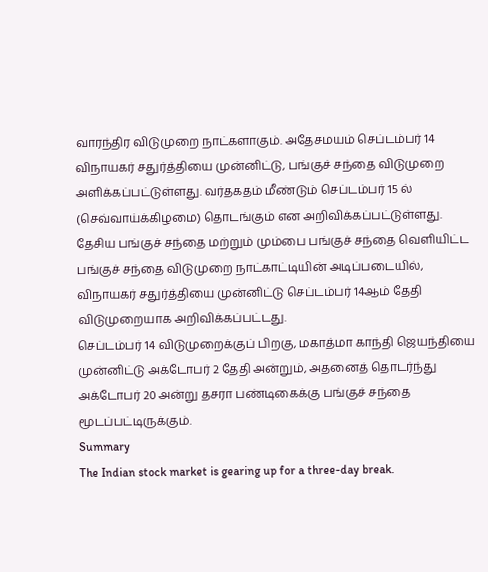வாரந்திர விடுமுறை நாட்களாகும். அதேசமயம் செப்டம்பர் 14 விநாயகர் சதுர்த்தியை முன்னிட்டு, பங்குச் சந்தை விடுமுறை அளிக்கப்பட்டுள்ளது. வர்தகதம் மீண்டும் செப்டம்பர் 15 ல் (செவ்வாய்க்கிழமை) தொடங்கும் என அறிவிக்கப்பட்டுள்ளது.
தேசிய பங்குச் சந்தை மற்றும் மும்பை பங்குச் சந்தை வெளியிட்ட பங்குச் சந்தை விடுமுறை நாட்காட்டியின் அடிப்படையில், விநாயகர் சதுர்த்தியை முன்னிட்டு செப்டம்பர் 14ஆம் தேதி விடுமுறையாக அறிவிக்கப்பட்டது.
செப்டம்பர் 14 விடுமுறைக்குப் பிறகு, மகாத்மா காந்தி ஜெயந்தியை முன்னிட்டு அக்டோபர் 2 தேதி அன்றும், அதனைத் தொடர்ந்து அக்டோபர் 20 அன்று தசரா பண்டிகைக்கு பங்குச் சந்தை மூடப்பட்டிருக்கும்.
Summary
The Indian stock market is gearing up for a three-day break.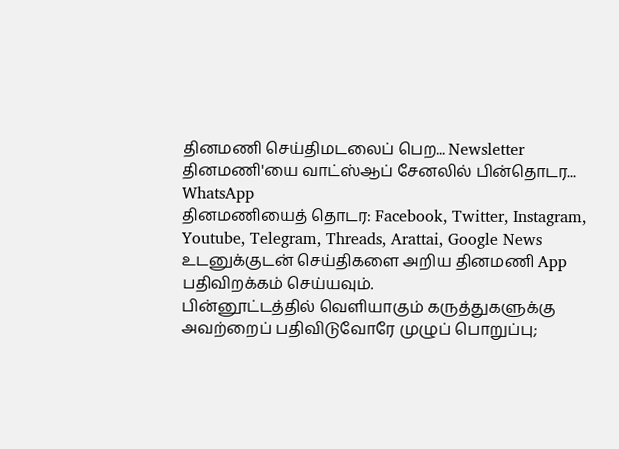தினமணி செய்திமடலைப் பெற... Newsletter
தினமணி'யை வாட்ஸ்ஆப் சேனலில் பின்தொடர... WhatsApp
தினமணியைத் தொடர: Facebook, Twitter, Instagram, Youtube, Telegram, Threads, Arattai, Google News
உடனுக்குடன் செய்திகளை அறிய தினமணி App பதிவிறக்கம் செய்யவும்.
பின்னூட்டத்தில் வெளியாகும் கருத்துகளுக்கு அவற்றைப் பதிவிடுவோரே முழுப் பொறுப்பு;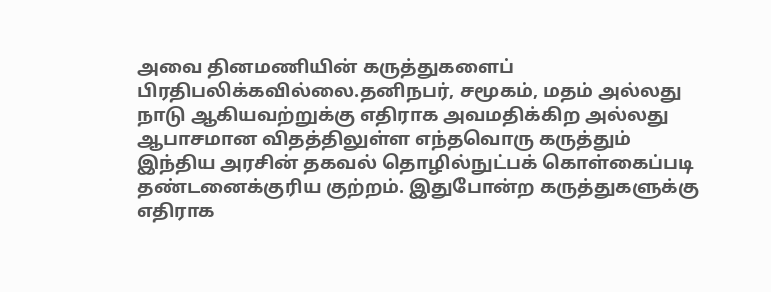அவை தினமணியின் கருத்துகளைப் பிரதிபலிக்கவில்லை.தனிநபர், சமூகம், மதம் அல்லது நாடு ஆகியவற்றுக்கு எதிராக அவமதிக்கிற அல்லது ஆபாசமான விதத்திலுள்ள எந்தவொரு கருத்தும் இந்திய அரசின் தகவல் தொழில்நுட்பக் கொள்கைப்படி தண்டனைக்குரிய குற்றம். இதுபோன்ற கருத்துகளுக்கு எதிராக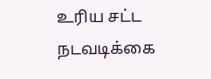உரிய சட்ட நடவடிக்கை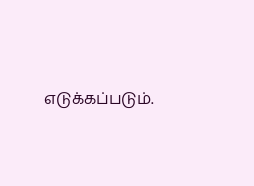எடுக்கப்படும்.